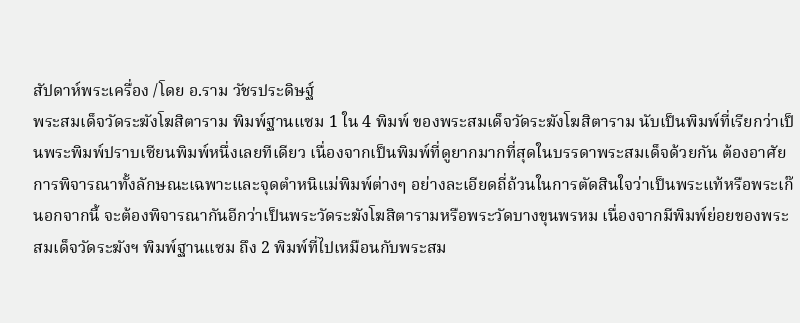สัปดาห์พระเครื่อง /โดย อ.ราม วัชรประดิษฐ์
พระสมเด็จวัดระฆังโฆสิตาราม พิมพ์ฐานแซม 1 ใน 4 พิมพ์ ของพระสมเด็จวัดระฆังโฆสิตาราม นับเป็นพิมพ์ที่เรียกว่าเป็นพระพิมพ์ปราบเซียนพิมพ์หนึ่งเลยทีเดียว เนื่องจากเป็นพิมพ์ที่ดูยากมากที่สุดในบรรดาพระสมเด็จด้วยกัน ต้องอาศัยการพิจารณาทั้งลักษณะเฉพาะและจุดตำหนิแม่พิมพ์ต่างๆ อย่างละเอียดถี่ถ้วนในการตัดสินใจว่าเป็นพระแท้หรือพระเก๊ นอกจากนี้ จะต้องพิจารณากันอีกว่าเป็นพระวัดระฆังโฆสิตารามหรือพระวัดบางขุนพรหม เนื่องจากมีพิมพ์ย่อยของพระสมเด็จวัดระฆังฯ พิมพ์ฐานแซม ถึง 2 พิมพ์ที่ไปเหมือนกับพระสม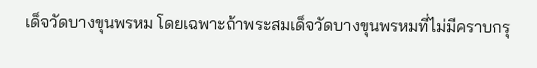เด็จวัดบางขุนพรหม โดยเฉพาะถ้าพระสมเด็จวัดบางขุนพรหมที่ไม่มีคราบกรุ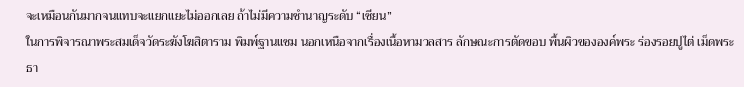จะเหมือนกันมากจนแทบจะแยกแยะไม่ออกเลย ถ้าไม่มีความชำนาญระดับ “เซียน”
ในการพิจารณาพระสมเด็จวัดระฆังโฆสิตาราม พิมพ์ฐานแซม นอกเหนือจากเรื่องเนื้อหามวลสาร ลักษณะการตัดขอบ พื้นผิวขององค์พระ ร่องรอยปูไต่ เม็ดพระธา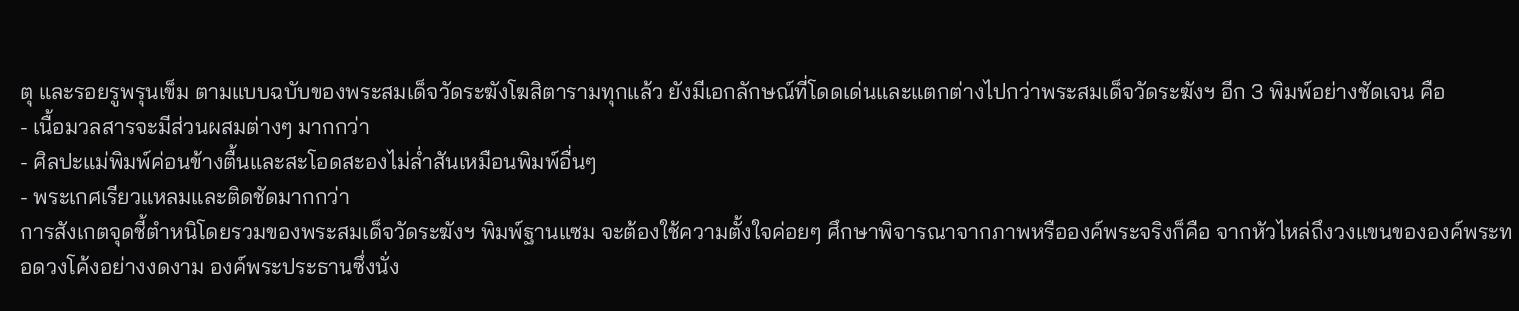ตุ และรอยรูพรุนเข็ม ตามแบบฉบับของพระสมเด็จวัดระฆังโฆสิตารามทุกแล้ว ยังมีเอกลักษณ์ที่โดดเด่นและแตกต่างไปกว่าพระสมเด็จวัดระฆังฯ อีก 3 พิมพ์อย่างชัดเจน คือ
- เนื้อมวลสารจะมีส่วนผสมต่างๆ มากกว่า
- ศิลปะแม่พิมพ์ค่อนข้างตื้นและสะโอดสะองไม่ล่ำสันเหมือนพิมพ์อื่นๆ
- พระเกศเรียวแหลมและติดชัดมากกว่า
การสังเกตจุดชี้ตำหนิโดยรวมของพระสมเด็จวัดระฆังฯ พิมพ์ฐานแซม จะต้องใช้ความตั้งใจค่อยๆ ศึกษาพิจารณาจากภาพหรือองค์พระจริงก็คือ จากหัวไหล่ถึงวงแขนขององค์พระทอดวงโค้งอย่างงดงาม องค์พระประธานซึ่งนั่ง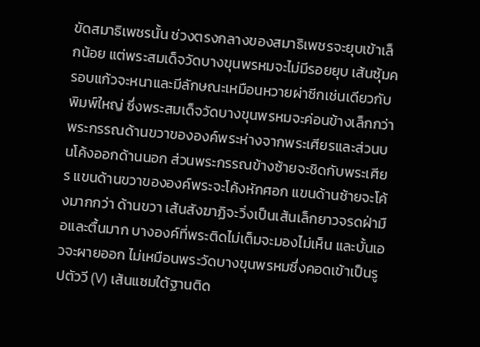ขัดสมาธิเพชรนั้น ช่วงตรงกลางของสมาธิเพชรจะยุบเข้าเล็กน้อย แต่พระสมเด็จวัดบางขุนพรหมจะไม่มีรอยยุบ เส้นซุ้มครอบแก้วจะหนาและมีลักษณะเหมือนหวายผ่าซีกเช่นเดียวกับพิมพ์ใหญ่ ซึ่งพระสมเด็จวัดบางขุนพรหมจะค่อนข้างเล็กกว่า พระกรรณด้านขวาขององค์พระห่างจากพระเศียรและส่วนบนโค้งออกด้านนอก ส่วนพระกรรณข้างซ้ายจะชิดกับพระเศียร แขนด้านขวาขององค์พระจะโค้งหักศอก แขนด้านซ้ายจะโค้งมากกว่า ด้านขวา เส้นสังฆาฏิจะวิ่งเป็นเส้นเล็กยาวจรดฝ่ามือและตื้นมาก บางองค์ที่พระติดไม่เต็มจะมองไม่เห็น และบั้นเอวจะผายออก ไม่เหมือนพระวัดบางขุนพรหมซึ่งคอดเข้าเป็นรูปตัววี (V) เส้นแซมใต้ฐานติด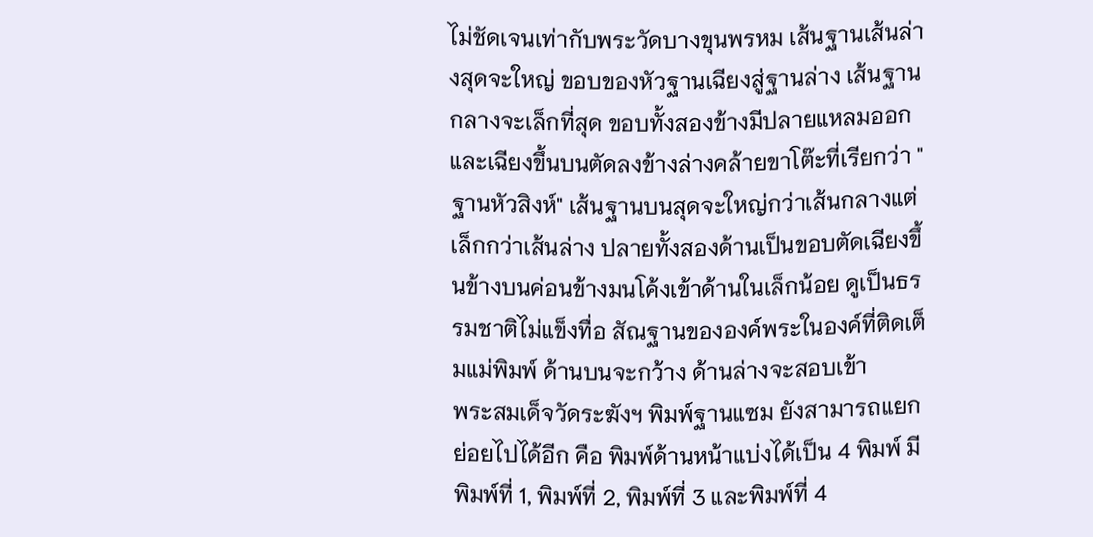ไม่ชัดเจนเท่ากับพระวัดบางขุนพรหม เส้นฐานเส้นล่างสุดจะใหญ่ ขอบของหัวฐานเฉียงสู่ฐานล่าง เส้นฐานกลางจะเล็กที่สุด ขอบทั้งสองข้างมีปลายแหลมออกและเฉียงขึ้นบนตัดลงข้างล่างคล้ายขาโต๊ะที่เรียกว่า "ฐานหัวสิงห์" เส้นฐานบนสุดจะใหญ่กว่าเส้นกลางแต่เล็กกว่าเส้นล่าง ปลายทั้งสองด้านเป็นขอบตัดเฉียงขึ้นข้างบนค่อนข้างมนโค้งเข้าด้านในเล็กน้อย ดูเป็นธรรมชาติไม่แข็งทื่อ สัณฐานขององค์พระในองค์ที่ติดเต็มแม่พิมพ์ ด้านบนจะกว้าง ด้านล่างจะสอบเข้า
พระสมเด็จวัดระฆังฯ พิมพ์ฐานแซม ยังสามารถแยกย่อยไปได้อีก คือ พิมพ์ด้านหน้าแบ่งได้เป็น 4 พิมพ์ มี พิมพ์ที่ 1, พิมพ์ที่ 2, พิมพ์ที่ 3 และพิมพ์ที่ 4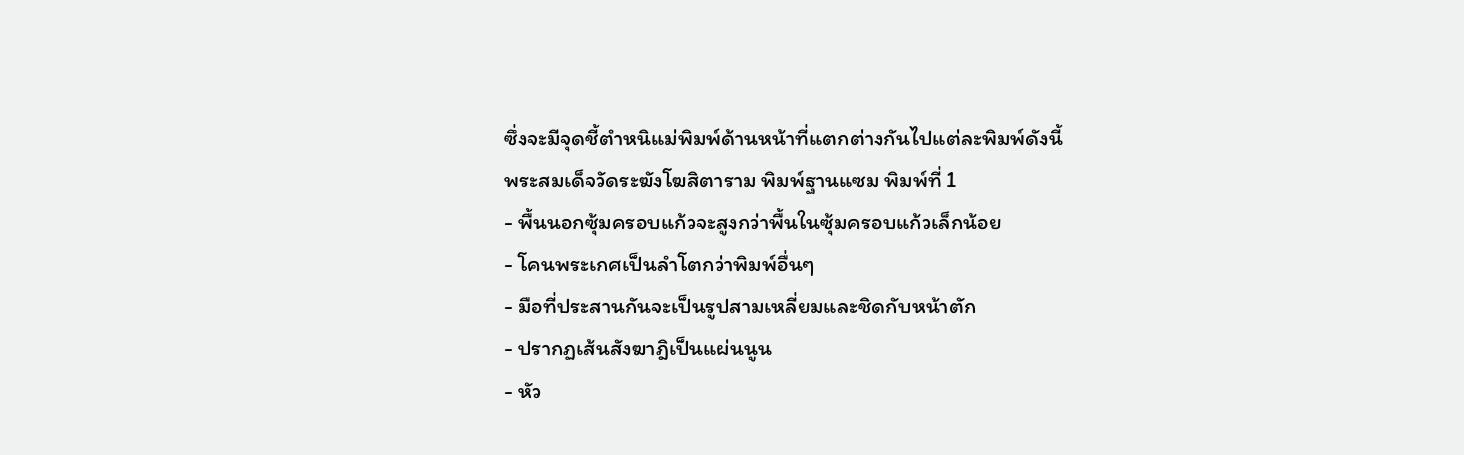ซึ่งจะมีจุดชี้ตำหนิแม่พิมพ์ด้านหน้าที่แตกต่างกันไปแต่ละพิมพ์ดังนี้
พระสมเด็จวัดระฆังโฆสิตาราม พิมพ์ฐานแซม พิมพ์ที่ 1
- พื้นนอกซุ้มครอบแก้วจะสูงกว่าพื้นในซุ้มครอบแก้วเล็กน้อย
- โคนพระเกศเป็นลำโตกว่าพิมพ์อื่นๆ
- มือที่ประสานกันจะเป็นรูปสามเหลี่ยมและชิดกับหน้าตัก
- ปรากฏเส้นสังฆาฎิเป็นแผ่นนูน
- หัว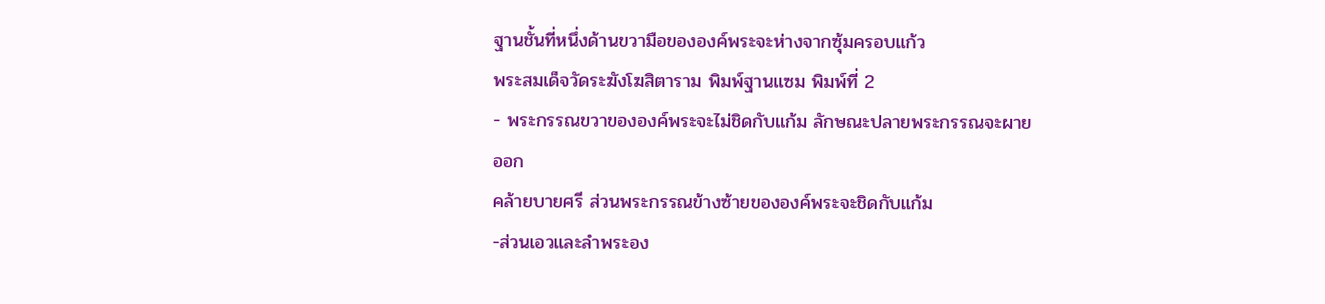ฐานชั้นที่หนึ่งด้านขวามือขององค์พระจะห่างจากซุ้มครอบแก้ว
พระสมเด็จวัดระฆังโฆสิตาราม พิมพ์ฐานแซม พิมพ์ที่ 2
- พระกรรณขวาขององค์พระจะไม่ชิดกับแก้ม ลักษณะปลายพระกรรณจะผายออก
คล้ายบายศรี ส่วนพระกรรณข้างซ้ายขององค์พระจะชิดกับแก้ม
-ส่วนเอวและลำพระอง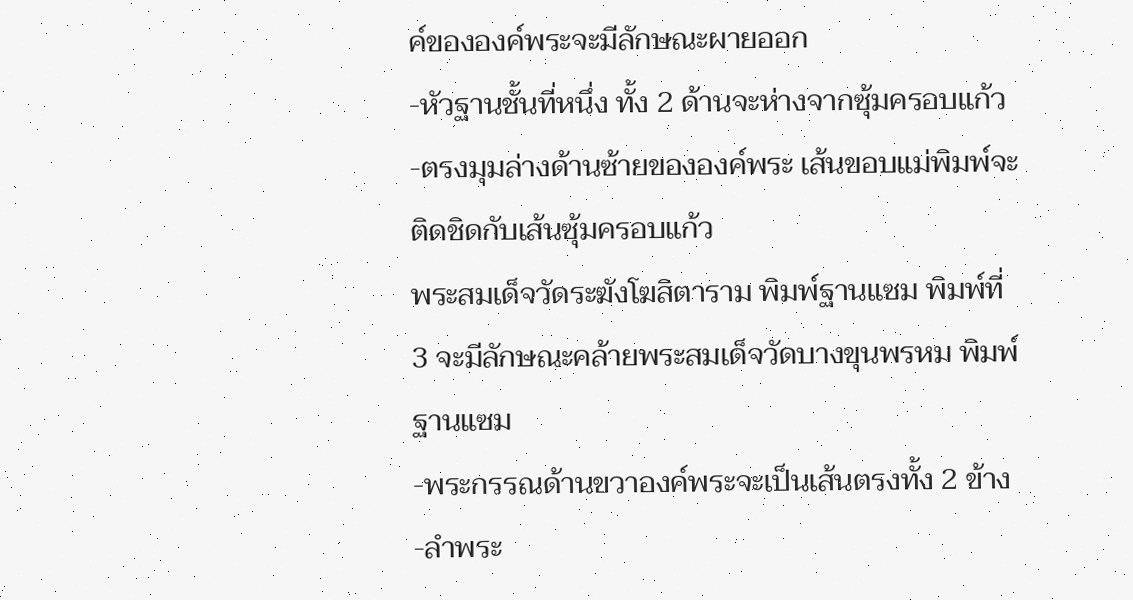ค์ขององค์พระจะมีลักษณะผายออก
-หัวฐานชั้นที่หนึ่ง ทั้ง 2 ด้านจะห่างจากซุ้มครอบแก้ว
-ตรงมุมล่างด้านซ้ายขององค์พระ เส้นขอบแม่พิมพ์จะติดชิดกับเส้นซุ้มครอบแก้ว
พระสมเด็จวัดระฆังโฆสิตาราม พิมพ์ฐานแซม พิมพ์ที่ 3 จะมีลักษณะคล้ายพระสมเด็จวัดบางขุนพรหม พิมพ์ฐานแซม
-พระกรรณด้านขวาองค์พระจะเป็นเส้นตรงทั้ง 2 ข้าง
-ลำพระ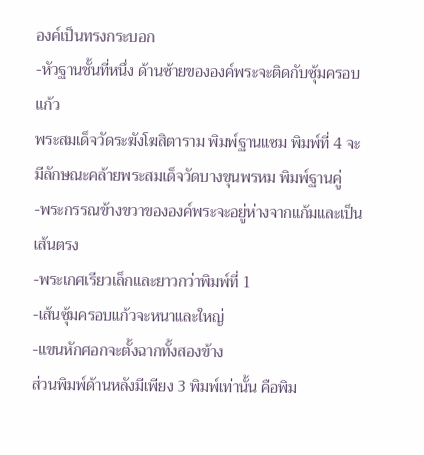องค์เป็นทรงกระบอก
-หัวฐานชั้นที่หนึ่ง ด้านซ้ายขององค์พระจะติดกับซุ้มครอบแก้ว
พระสมเด็จวัดระฆังโฆสิตาราม พิมพ์ฐานแซม พิมพ์ที่ 4 จะมีลักษณะคล้ายพระสมเด็จวัดบางขุนพรหม พิมพ์ฐานคู่
-พระกรรณข้างขวาขององค์พระจะอยู่ห่างจากแก้มและเป็นเส้นตรง
-พระเกศเรียวเล็กและยาวกว่าพิมพ์ที่ 1
-เส้นซุ้มครอบแก้วจะหนาและใหญ่
-แขนหักศอกจะตั้งฉากทั้งสองข้าง
ส่วนพิมพ์ด้านหลังมีเพียง 3 พิมพ์เท่านั้น คือพิม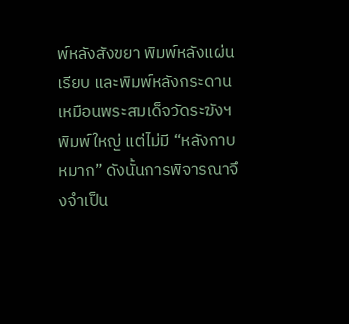พ์หลังสังขยา พิมพ์หลังแผ่นเรียบ และพิมพ์หลังกระดาน เหมือนพระสมเด็จวัดระฆังฯ พิมพ์ใหญ่ แต่ไม่มี “หลังกาบหมาก” ดังนั้นการพิจารณาจึงจำเป็น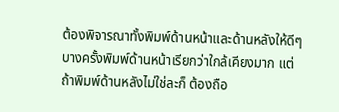ต้องพิจารณาทั้งพิมพ์ด้านหน้าและด้านหลังให้ดีๆ บางครั้งพิมพ์ด้านหน้าเรียกว่าใกล้เคียงมาก แต่ถ้าพิมพ์ด้านหลังไม่ใช่ละก็ ต้องถือ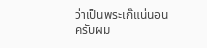ว่าเป็นพระเก๊แน่นอนครับผม